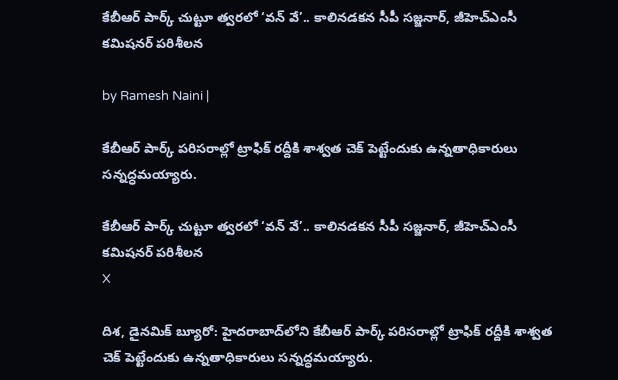కేబీఆర్ పార్క్ చుట్టూ త్వరలో ‘వన్‌ వే’.. కాలినడకన సీపీ సజ్జనార్, జీహెచ్‌ఎంసీ కమిషనర్ పరిశీలన

by Ramesh Naini |

కేబీఆర్ పార్క్ పరిసరాల్లో ట్రాఫిక్ రద్దీకి శాశ్వత చెక్ పెట్టేందుకు ఉన్నతాధికారులు సన్నద్ధమయ్యారు.

కేబీఆర్ పార్క్ చుట్టూ త్వరలో ‘వన్‌ వే’.. కాలినడకన సీపీ సజ్జనార్, జీహెచ్‌ఎంసీ కమిషనర్ పరిశీలన
X

దిశ, డైనమిక్ బ్యూరో: హైదరాబాద్‌లోని కేబీఆర్ పార్క్ పరిసరాల్లో ట్రాఫిక్ రద్దీకి శాశ్వత చెక్ పెట్టేందుకు ఉన్నతాధికారులు సన్నద్ధమయ్యారు.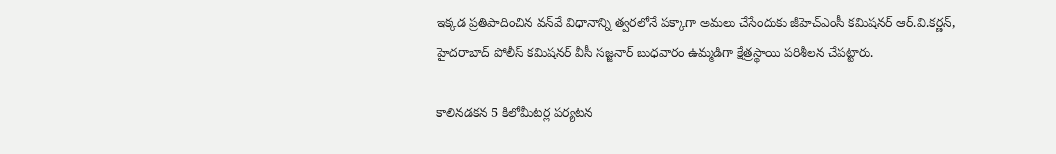ఇక్కడ ప్రతిపాదించిన వన్‌వే విధానాన్ని త్వరలోనే పక్కాగా అమలు చేసేందుకు జీహెచ్‌ఎంసీ కమిషనర్ ఆర్.వి.కర్ణన్, హైదరాబాద్ పోలీస్ కమిషనర్ వీసీ సజ్జనార్ బుధవారం ఉమ్మడిగా క్షేత్రస్థాయి పరిశీలన చేపట్టారు.

కాలినడకన 5 కిలోమీటర్ల పర్యటన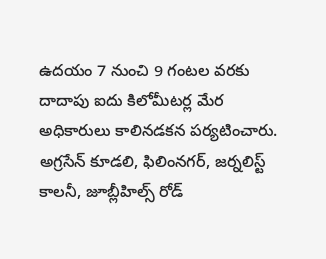ఉదయం 7 నుంచి 9 గంటల వరకు దాదాపు ఐదు కిలోమీటర్ల మేర అధికారులు కాలినడకన పర్యటించారు. అగ్రసేన్ కూడలి, ఫిలింనగర్, జర్నలిస్ట్ కాలనీ, జూబ్లీహిల్స్ రోడ్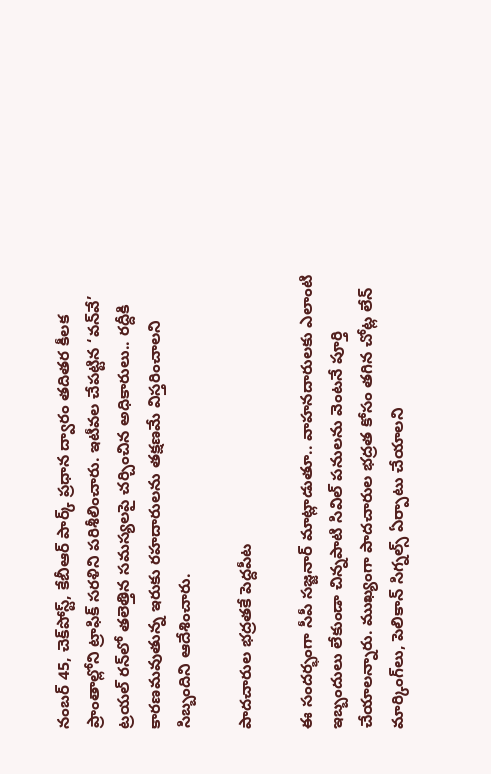నంబర్ 45, చెక్‌పోస్ట్, కేబీఆర్ పార్క్ ప్రధాన ద్వారం తదితర కీలక ప్రాంతాల్లోని ట్రాఫిక్ సరళిని పరిశీలించారు. ఇటీవల చేపట్టిన ‘వన్‌వే’ ట్రయల్ రన్‌లో తలెత్తిన సమస్యలపై చర్చించిన అధికారులు.. రద్దీకి కారణమవుతున్న ఇరుకు రహదారులను తక్షణమే విస్తరించాలని సిబ్బందిని ఆదేశించారు.

పాదచారుల భద్రతకే పెద్దపీట

ఈ సందర్భంగా సీపీ సజ్జనార్ మాట్లాడుతూ.. వాహనదారులకు ఎలాంటి ఇబ్బందులు లేకుండా చిన్నపాటి సివిల్ పనులను వెంటనే పూర్తి చేయాలన్నారు. ముఖ్యంగా పాదచారుల భద్రత కోసం తగిన చోట్ల లేన్ మార్కింగ్‌లు, పెలికాన్ సిగ్నల్స్ ఏర్పాటు చేయాలని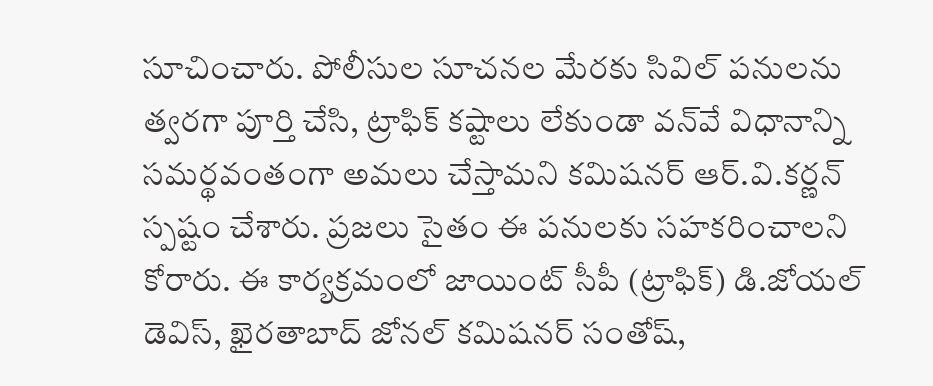సూచించారు. పోలీసుల సూచనల మేరకు సివిల్ పనులను త్వరగా పూర్తి చేసి, ట్రాఫిక్ కష్టాలు లేకుండా వన్‌వే విధానాన్ని సమర్థవంతంగా అమలు చేస్తామని కమిషనర్ ఆర్.వి.కర్ణన్ స్పష్టం చేశారు. ప్రజలు సైతం ఈ పనులకు సహకరించాలని కోరారు. ఈ కార్యక్రమంలో జాయింట్ సీపీ (ట్రాఫిక్) డి.జోయల్ డెవిస్, ఖైరతాబాద్ జోనల్ కమిషనర్ సంతోష్,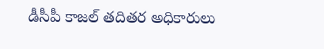డీసీపీ కాజల్ తదితర అధికారులు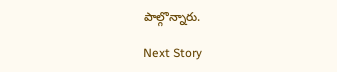పాల్గొన్నారు.

Next Story